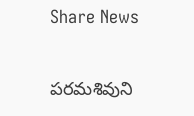Share News

పరమశివుని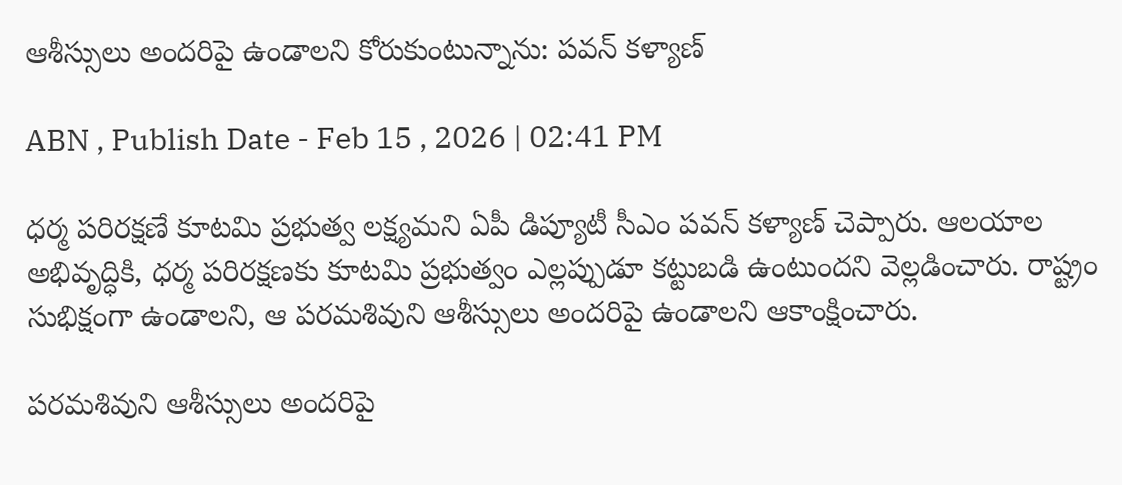ఆశీస్సులు అందరిపై ఉండాలని కోరుకుంటున్నాను: పవన్ కళ్యాణ్

ABN , Publish Date - Feb 15 , 2026 | 02:41 PM

ధర్మ పరిరక్షణే కూటమి ప్రభుత్వ లక్ష్యమని ఏపీ డిప్యూటీ సీఎం పవన్ కళ్యాణ్ చెప్పారు. ఆలయాల అభివృద్ధికి, ధర్మ పరిరక్షణకు కూటమి ప్రభుత్వం ఎల్లప్పుడూ కట్టుబడి ఉంటుందని వెల్లడించారు. రాష్ట్రం సుభిక్షంగా ఉండాలని, ఆ పరమశివుని ఆశీస్సులు అందరిపై ఉండాలని ఆకాంక్షించారు.

పరమశివుని ఆశీస్సులు అందరిపై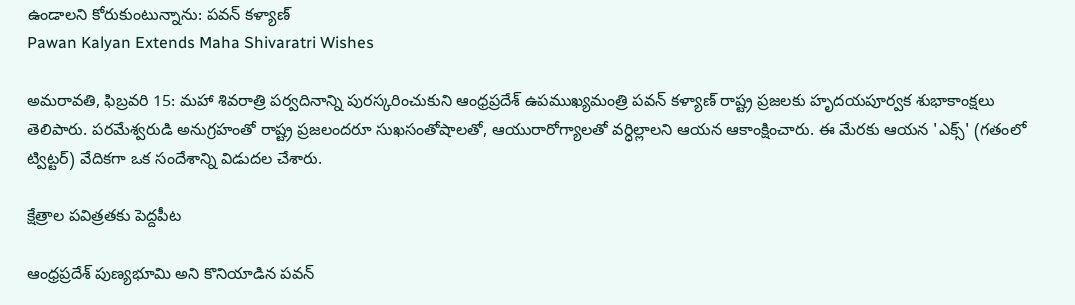ఉండాలని కోరుకుంటున్నాను: పవన్ కళ్యాణ్
Pawan Kalyan Extends Maha Shivaratri Wishes

అమరావతి, ఫిబ్రవరి 15: మహా శివరాత్రి పర్వదినాన్ని పురస్కరించుకుని ఆంధ్రప్రదేశ్ ఉపముఖ్యమంత్రి పవన్ కళ్యాణ్ రాష్ట్ర ప్రజలకు హృదయపూర్వక శుభాకాంక్షలు తెలిపారు. పరమేశ్వరుడి అనుగ్రహంతో రాష్ట్ర ప్రజలందరూ సుఖసంతోషాలతో, ఆయురారోగ్యాలతో వర్ధిల్లాలని ఆయన ఆకాంక్షించారు. ఈ మేరకు ఆయన 'ఎక్స్' (గతంలో ట్విట్టర్) వేదికగా ఒక సందేశాన్ని విడుదల చేశారు.

క్షేత్రాల పవిత్రతకు పెద్దపీట

ఆంధ్రప్రదేశ్ పుణ్యభూమి అని కొనియాడిన పవన్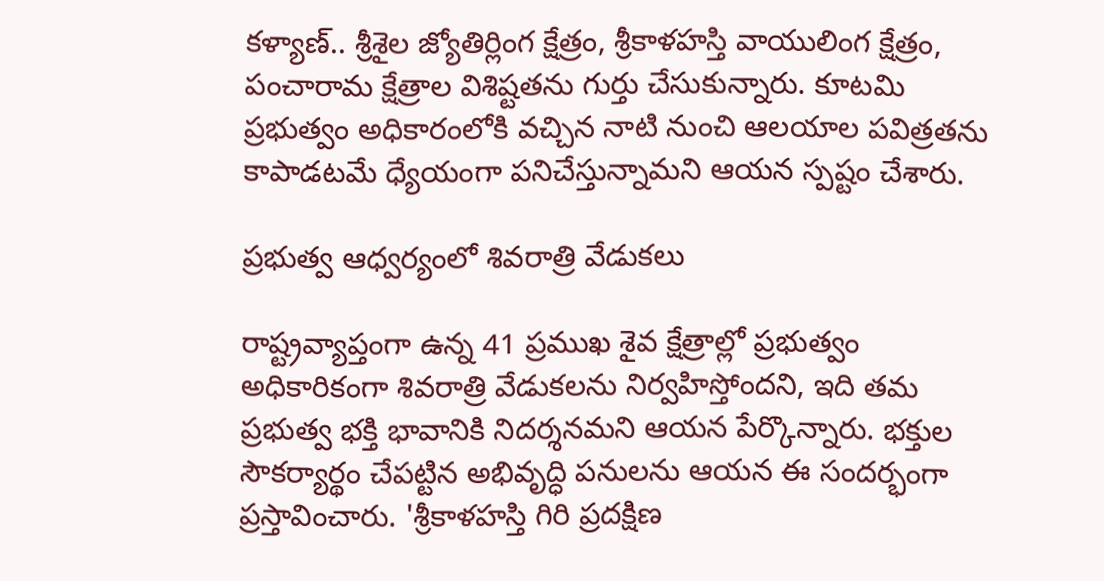కళ్యాణ్.. శ్రీశైల జ్యోతిర్లింగ క్షేత్రం, శ్రీకాళహస్తి వాయులింగ క్షేత్రం, పంచారామ క్షేత్రాల విశిష్టతను గుర్తు చేసుకున్నారు. కూటమి ప్రభుత్వం అధికారంలోకి వచ్చిన నాటి నుంచి ఆలయాల పవిత్రతను కాపాడటమే ధ్యేయంగా పనిచేస్తున్నామని ఆయన స్పష్టం చేశారు.

ప్రభుత్వ ఆధ్వర్యంలో శివరాత్రి వేడుకలు

రాష్ట్రవ్యాప్తంగా ఉన్న 41 ప్రముఖ శైవ క్షేత్రాల్లో ప్రభుత్వం అధికారికంగా శివరాత్రి వేడుకలను నిర్వహిస్తోందని, ఇది తమ ప్రభుత్వ భక్తి భావానికి నిదర్శనమని ఆయన పేర్కొన్నారు. భక్తుల సౌకర్యార్థం చేపట్టిన అభివృద్ధి పనులను ఆయన ఈ సందర్భంగా ప్రస్తావించారు. 'శ్రీకాళహస్తి గిరి ప్రదక్షిణ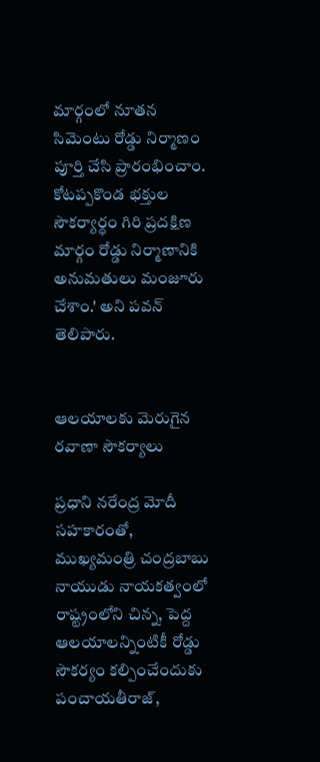మార్గంలో నూతన సిమెంటు రోడ్డు నిర్మాణం పూర్తి చేసి ప్రారంభించాం. కోటప్పకొండ భక్తుల సౌకర్యార్థం గిరి ప్రదక్షిణ మార్గం రోడ్డు నిర్మాణానికి అనుమతులు మంజూరు చేశాం.' అని పవన్ తెలిపారు.


ఆలయాలకు మెరుగైన రవాణా సౌకర్యాలు

ప్రధాని నరేంద్ర మోదీ సహకారంతో, ముఖ్యమంత్రి చంద్రబాబు నాయుడు నాయకత్వంలో రాష్ట్రంలోని చిన్న, పెద్ద ఆలయాలన్నింటికీ రోడ్డు సౌకర్యం కల్పించేందుకు పంచాయతీరాజ్,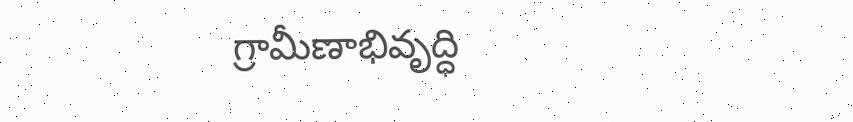గ్రామీణాభివృద్ధి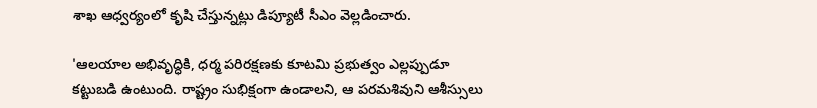శాఖ ఆధ్వర్యంలో కృషి చేస్తున్నట్లు డిప్యూటీ సీఎం వెల్లడించారు.

'ఆలయాల అభివృద్ధికి, ధర్మ పరిరక్షణకు కూటమి ప్రభుత్వం ఎల్లప్పుడూ కట్టుబడి ఉంటుంది. రాష్ట్రం సుభిక్షంగా ఉండాలని, ఆ పరమశివుని ఆశీస్సులు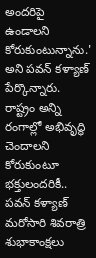అందరిపై ఉండాలని కోరుకుంటున్నాను.' అని పవన్ కళ్యాణ్ పేర్కొన్నారు. రాష్ట్రం అన్ని రంగాల్లో అభివృద్ధి చెందాలని కోరుకుంటూ భక్తులందరికీ.. పవన్ కళ్యాణ్ మరోసారి శివరాత్రి శుభాకాంక్షలు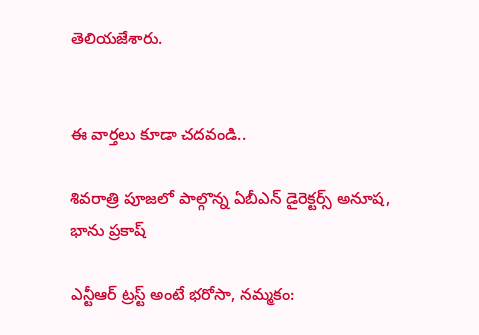తెలియజేశారు.


ఈ వార్తలు కూడా చదవండి..

శివరాత్రి పూజలో పాల్గొన్న ఏబీఎన్ డైరెక్టర్స్ అనూష, భాను ప్రకాష్

ఎన్టీఆర్ ట్రస్ట్ అంటే భరోసా, నమ్మకం: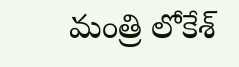మంత్రి లోకేశ్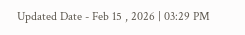Updated Date - Feb 15 , 2026 | 03:29 PM